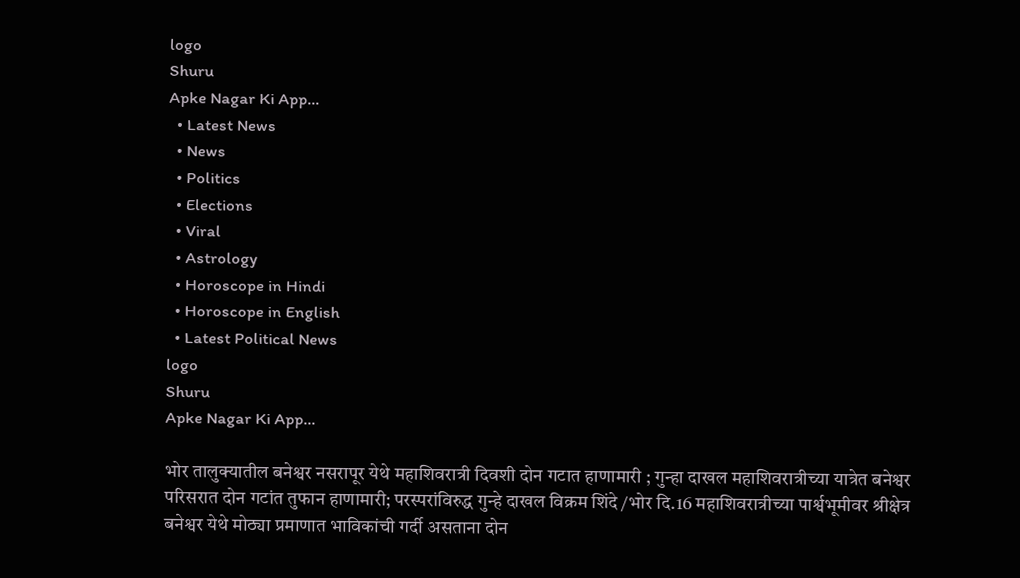logo
Shuru
Apke Nagar Ki App…
  • Latest News
  • News
  • Politics
  • Elections
  • Viral
  • Astrology
  • Horoscope in Hindi
  • Horoscope in English
  • Latest Political News
logo
Shuru
Apke Nagar Ki App…

भोर तालुक्यातील बनेश्वर नसरापूर येथे महाशिवरात्री दिवशी दोन गटात हाणामारी ; गुन्हा दाखल महाशिवरात्रीच्या यात्रेत बनेश्वर परिसरात दोन गटांत तुफान हाणामारी; परस्परांविरुद्ध गुन्हे दाखल विक्रम शिंदे /भोर दि.16 महाशिवरात्रीच्या पार्श्वभूमीवर श्रीक्षेत्र बनेश्वर येथे मोठ्या प्रमाणात भाविकांची गर्दी असताना दोन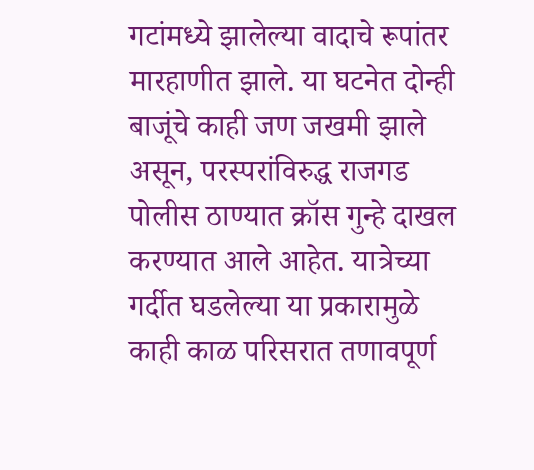गटांमध्ये झालेल्या वादाचे रूपांतर मारहाणीत झाले. या घटनेत दोन्ही बाजूंचे काही जण जखमी झाले असून, परस्परांविरुद्ध राजगड पोलीस ठाण्यात क्रॉस गुन्हे दाखल करण्यात आले आहेत. यात्रेच्या गर्दीत घडलेल्या या प्रकारामुळे काही काळ परिसरात तणावपूर्ण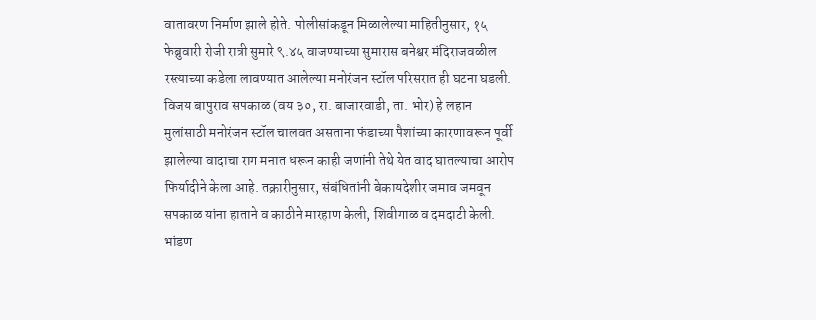वातावरण निर्माण झाले होते. पोलीसांकडून मिळालेल्या माहितीनुसार, १५ फेब्रुवारी रोजी रात्री सुमारे ९.४५ वाजण्याच्या सुमारास बनेश्वर मंदिराजवळील रस्त्याच्या कडेला लावण्यात आलेल्या मनोरंजन स्टॉल परिसरात ही घटना घडली. विजय बापुराव सपकाळ (वय ३०, रा. बाजारवाडी, ता. भोर) हे लहान मुलांसाठी मनोरंजन स्टॉल चालवत असताना फंडाच्या पैशांच्या कारणावरून पूर्वी झालेल्या वादाचा राग मनात धरून काही जणांनी तेथे येत वाद घातल्याचा आरोप फिर्यादीने केला आहे. तक्रारीनुसार, संबंधितांनी बेकायदेशीर जमाव जमवून सपकाळ यांना हाताने व काठीने मारहाण केली, शिवीगाळ व दमदाटी केली. भांडण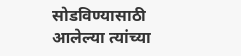सोडविण्यासाठी आलेल्या त्यांच्या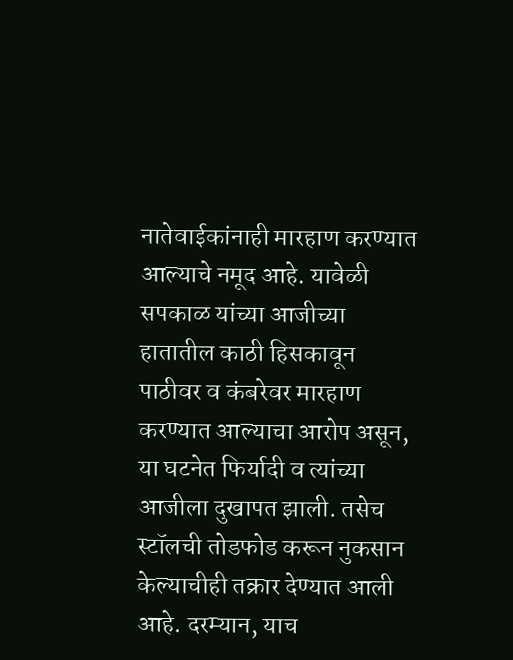नातेवाईकांनाही मारहाण करण्यात आल्याचे नमूद आहे. यावेळी सपकाळ यांच्या आजीच्या हातातील काठी हिसकावून पाठीवर व कंबरेवर मारहाण करण्यात आल्याचा आरोप असून, या घटनेत फिर्यादी व त्यांच्या आजीला दुखापत झाली. तसेच स्टॉलची तोडफोड करून नुकसान केल्याचीही तक्रार देण्यात आली आहे. दरम्यान, याच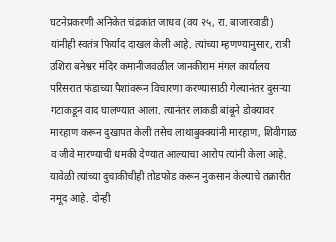घटनेप्रकरणी अनिकेत चंद्रकांत जाधव (वय २५, रा. बाजारवाडी) यांनीही स्वतंत्र फिर्याद दाखल केली आहे. त्यांच्या म्हणण्यानुसार, रात्री उशिरा बनेश्वर मंदिर कमानीजवळील जानकीराम मंगल कार्यालय परिसरात फंडाच्या पैशांवरून विचारणा करण्यासाठी गेल्यानंतर दुसऱ्या गटाकडून वाद घालण्यात आला. त्यानंतर लाकडी बांबूने डोक्यावर मारहाण करून दुखापत केली तसेच लाथाबुक्क्यांनी मारहाण, शिवीगाळ व जीवे मारण्याची धमकी देण्यात आल्याचा आरोप त्यांनी केला आहे. यावेळी त्यांच्या दुचाकीचीही तोडफोड करून नुकसान केल्याचे तक्रारीत नमूद आहे. दोन्ही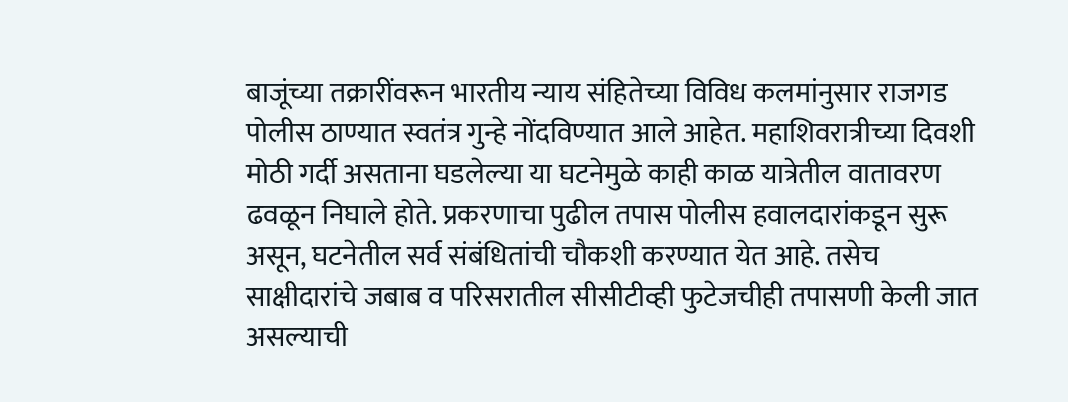बाजूंच्या तक्रारींवरून भारतीय न्याय संहितेच्या विविध कलमांनुसार राजगड पोलीस ठाण्यात स्वतंत्र गुन्हे नोंदविण्यात आले आहेत. महाशिवरात्रीच्या दिवशी मोठी गर्दी असताना घडलेल्या या घटनेमुळे काही काळ यात्रेतील वातावरण ढवळून निघाले होते. प्रकरणाचा पुढील तपास पोलीस हवालदारांकडून सुरू असून, घटनेतील सर्व संबंधितांची चौकशी करण्यात येत आहे. तसेच साक्षीदारांचे जबाब व परिसरातील सीसीटीव्ही फुटेजचीही तपासणी केली जात असल्याची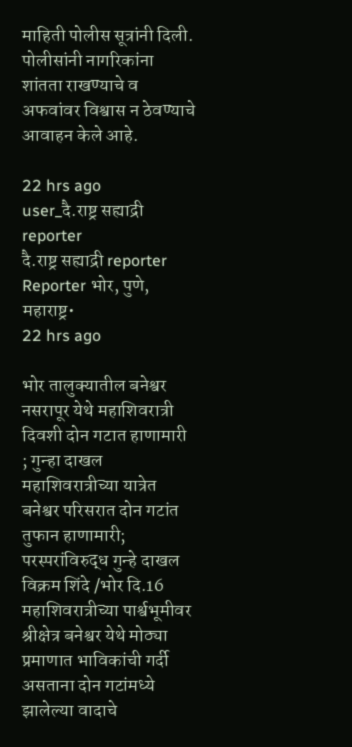माहिती पोलीस सूत्रांनी दिली. पोलीसांनी नागरिकांना शांतता राखण्याचे व अफवांवर विश्वास न ठेवण्याचे आवाहन केले आहे.

22 hrs ago
user_दै.राष्ट्र सह्याद्री  reporter
दै.राष्ट्र सह्याद्री reporter
Reporter भोर, पुणे, महाराष्ट्र•
22 hrs ago

भोर तालुक्यातील बनेश्वर नसरापूर येथे महाशिवरात्री दिवशी दोन गटात हाणामारी ; गुन्हा दाखल महाशिवरात्रीच्या यात्रेत बनेश्वर परिसरात दोन गटांत तुफान हाणामारी; परस्परांविरुद्ध गुन्हे दाखल विक्रम शिंदे /भोर दि.16 महाशिवरात्रीच्या पार्श्वभूमीवर श्रीक्षेत्र बनेश्वर येथे मोठ्या प्रमाणात भाविकांची गर्दी असताना दोन गटांमध्ये झालेल्या वादाचे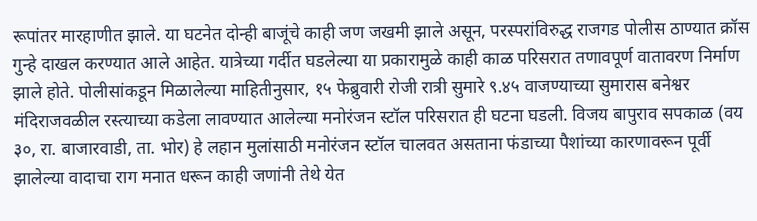रूपांतर मारहाणीत झाले. या घटनेत दोन्ही बाजूंचे काही जण जखमी झाले असून, परस्परांविरुद्ध राजगड पोलीस ठाण्यात क्रॉस गुन्हे दाखल करण्यात आले आहेत. यात्रेच्या गर्दीत घडलेल्या या प्रकारामुळे काही काळ परिसरात तणावपूर्ण वातावरण निर्माण झाले होते. पोलीसांकडून मिळालेल्या माहितीनुसार, १५ फेब्रुवारी रोजी रात्री सुमारे ९.४५ वाजण्याच्या सुमारास बनेश्वर मंदिराजवळील रस्त्याच्या कडेला लावण्यात आलेल्या मनोरंजन स्टॉल परिसरात ही घटना घडली. विजय बापुराव सपकाळ (वय ३०, रा. बाजारवाडी, ता. भोर) हे लहान मुलांसाठी मनोरंजन स्टॉल चालवत असताना फंडाच्या पैशांच्या कारणावरून पूर्वी झालेल्या वादाचा राग मनात धरून काही जणांनी तेथे येत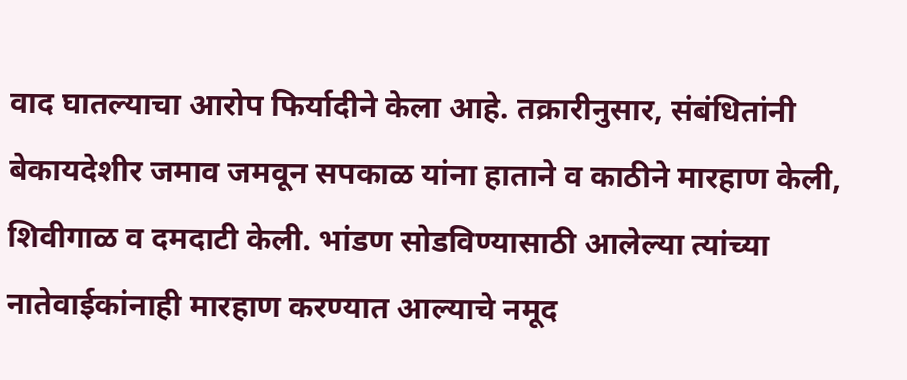वाद घातल्याचा आरोप फिर्यादीने केला आहे. तक्रारीनुसार, संबंधितांनी बेकायदेशीर जमाव जमवून सपकाळ यांना हाताने व काठीने मारहाण केली, शिवीगाळ व दमदाटी केली. भांडण सोडविण्यासाठी आलेल्या त्यांच्या नातेवाईकांनाही मारहाण करण्यात आल्याचे नमूद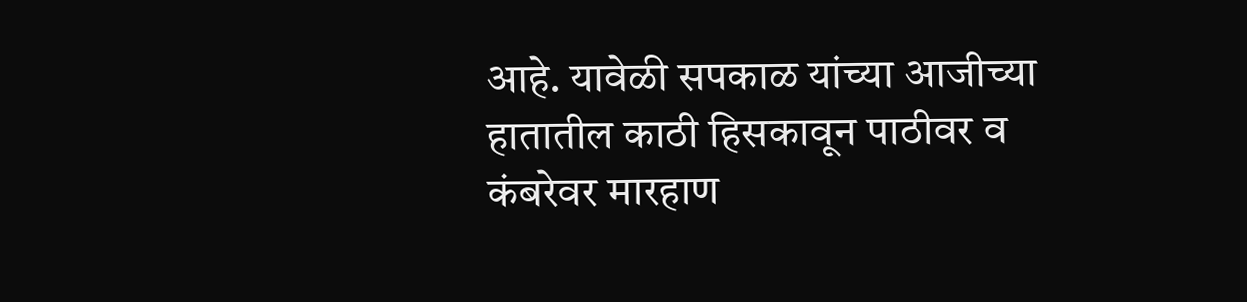आहे. यावेळी सपकाळ यांच्या आजीच्या हातातील काठी हिसकावून पाठीवर व कंबरेवर मारहाण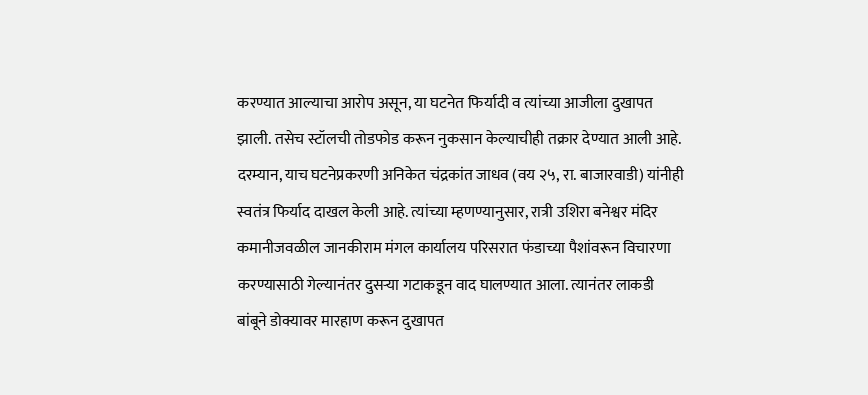करण्यात आल्याचा आरोप असून, या घटनेत फिर्यादी व त्यांच्या आजीला दुखापत झाली. तसेच स्टॉलची तोडफोड करून नुकसान केल्याचीही तक्रार देण्यात आली आहे. दरम्यान, याच घटनेप्रकरणी अनिकेत चंद्रकांत जाधव (वय २५, रा. बाजारवाडी) यांनीही स्वतंत्र फिर्याद दाखल केली आहे. त्यांच्या म्हणण्यानुसार, रात्री उशिरा बनेश्वर मंदिर कमानीजवळील जानकीराम मंगल कार्यालय परिसरात फंडाच्या पैशांवरून विचारणा करण्यासाठी गेल्यानंतर दुसऱ्या गटाकडून वाद घालण्यात आला. त्यानंतर लाकडी बांबूने डोक्यावर मारहाण करून दुखापत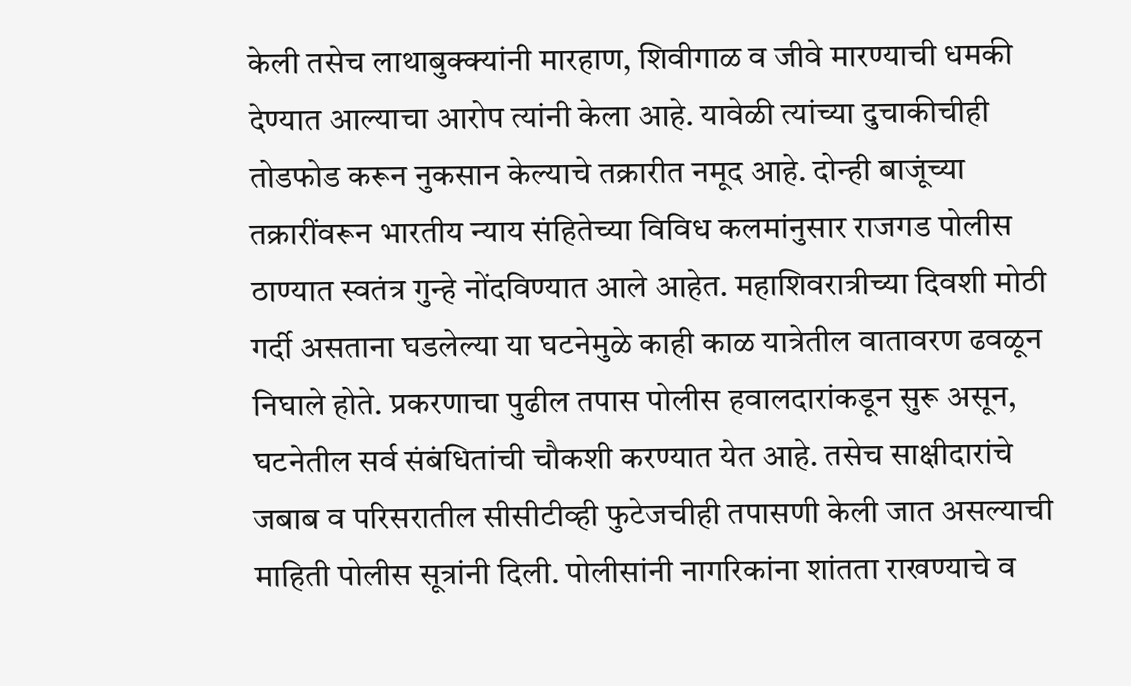केली तसेच लाथाबुक्क्यांनी मारहाण, शिवीगाळ व जीवे मारण्याची धमकी देण्यात आल्याचा आरोप त्यांनी केला आहे. यावेळी त्यांच्या दुचाकीचीही तोडफोड करून नुकसान केल्याचे तक्रारीत नमूद आहे. दोन्ही बाजूंच्या तक्रारींवरून भारतीय न्याय संहितेच्या विविध कलमांनुसार राजगड पोलीस ठाण्यात स्वतंत्र गुन्हे नोंदविण्यात आले आहेत. महाशिवरात्रीच्या दिवशी मोठी गर्दी असताना घडलेल्या या घटनेमुळे काही काळ यात्रेतील वातावरण ढवळून निघाले होते. प्रकरणाचा पुढील तपास पोलीस हवालदारांकडून सुरू असून, घटनेतील सर्व संबंधितांची चौकशी करण्यात येत आहे. तसेच साक्षीदारांचे जबाब व परिसरातील सीसीटीव्ही फुटेजचीही तपासणी केली जात असल्याची माहिती पोलीस सूत्रांनी दिली. पोलीसांनी नागरिकांना शांतता राखण्याचे व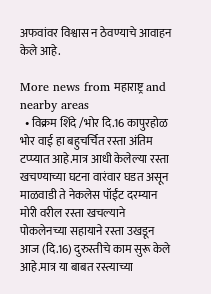अफवांवर विश्वास न ठेवण्याचे आवाहन केले आहे.

More news from महाराष्ट्र and nearby areas
  • विक्रम शिंदे /भोर दि.16 कापुरहोळ भोर वाई हा बहुचर्चित रस्ता अंतिम टप्प्यात आहे.मात्र आधी केलेल्या रस्ता खचण्याच्या घटना वारंवार घडत असून माळवाडी ते नेकलेस पॉईंट दरम्यान मोरी वरील रस्ता खचल्याने पोकलेनच्या सहायाने रस्ता उखडून आज (दि.16) दुरुस्तीचे काम सुरू केले आहे.मात्र या बाबत रस्त्याच्या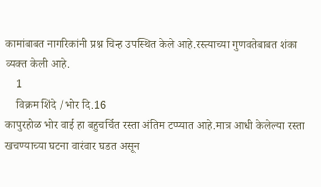कामांबाबत नागरिकांनी प्रश्न चिन्ह उपस्थित केले आहे.रस्त्याच्या गुणवतेबाबत शंका व्यक्त केली आहे.
    1
    विक्रम शिंदे /भोर दि.16
कापुरहोळ भोर वाई हा बहुचर्चित रस्ता अंतिम टप्प्यात आहे.मात्र आधी केलेल्या रस्ता खचण्याच्या घटना वारंवार घडत असून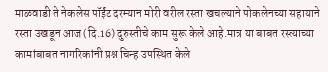माळवाडी ते नेकलेस पॉईंट दरम्यान मोरी वरील रस्ता खचल्याने पोकलेनच्या सहायाने रस्ता उखडून आज (दि.16) दुरुस्तीचे काम सुरू केले आहे.मात्र या बाबत रस्त्याच्या कामांबाबत नागरिकांनी प्रश्न चिन्ह उपस्थित केले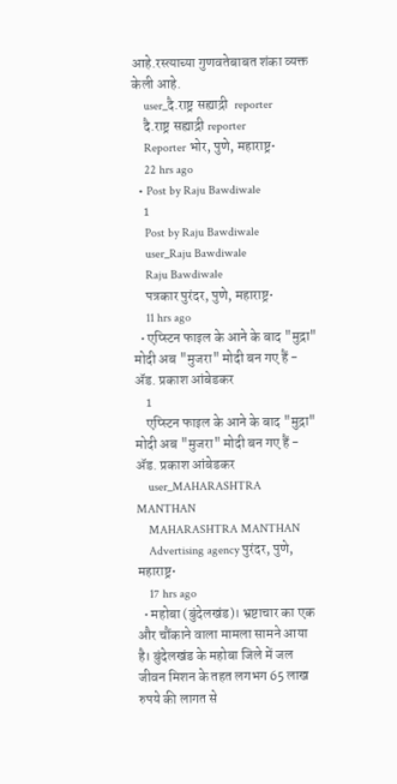आहे.रस्त्याच्या गुणवतेबाबत शंका व्यक्त केली आहे.
    user_दै.राष्ट्र सह्याद्री  reporter
    दै.राष्ट्र सह्याद्री reporter
    Reporter भोर, पुणे, महाराष्ट्र•
    22 hrs ago
  • Post by Raju Bawdiwale
    1
    Post by Raju Bawdiwale
    user_Raju Bawdiwale
    Raju Bawdiwale
    पत्रकार पुरंदर, पुणे, महाराष्ट्र•
    11 hrs ago
  • एप्स्टिन फाइल के आने के बाद "मुद्रा" मोदी अब "मुजरा" मोदी बन गए हैं - ॲड. प्रकाश आंबेडकर
    1
    एप्स्टिन फाइल के आने के बाद "मुद्रा" मोदी अब "मुजरा" मोदी बन गए हैं - ॲड. प्रकाश आंबेडकर
    user_MAHARASHTRA MANTHAN
    MAHARASHTRA MANTHAN
    Advertising agency पुरंदर, पुणे, महाराष्ट्र•
    17 hrs ago
  • महोबा (बुंदेलखंड)। भ्रष्टाचार का एक और चौंकाने वाला मामला सामने आया है। बुंदेलखंड के महोबा जिले में जल जीवन मिशन के तहत लगभग 65 लाख रुपये की लागत से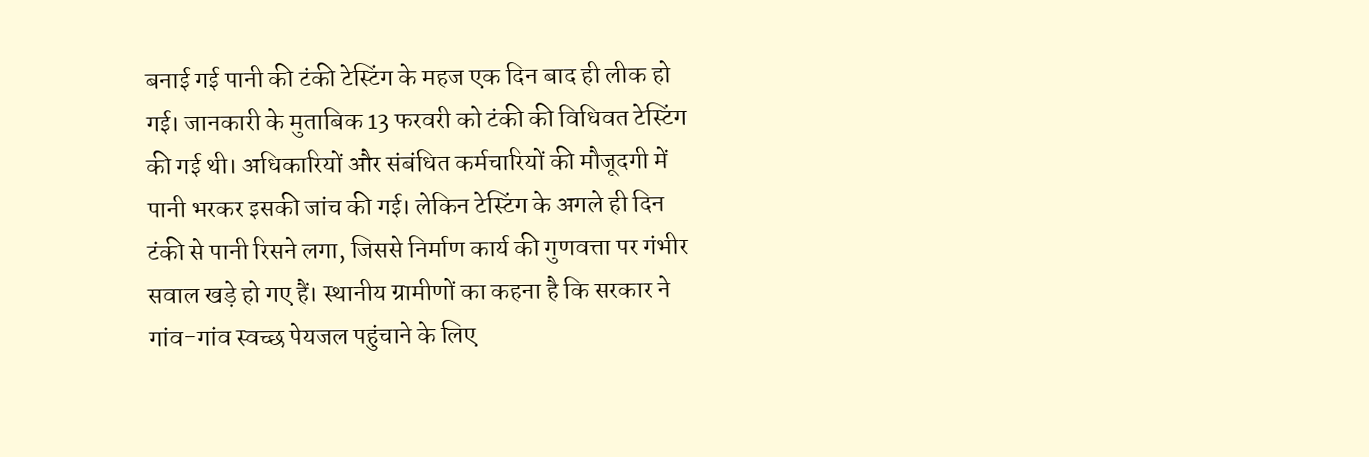बनाई गई पानी की टंकी टेस्टिंग के महज एक दिन बाद ही लीक हो गई। जानकारी के मुताबिक 13 फरवरी को टंकी की विधिवत टेस्टिंग की गई थी। अधिकारियों और संबंधित कर्मचारियों की मौजूदगी में पानी भरकर इसकी जांच की गई। लेकिन टेस्टिंग के अगले ही दिन टंकी से पानी रिसने लगा, जिससे निर्माण कार्य की गुणवत्ता पर गंभीर सवाल खड़े हो गए हैं। स्थानीय ग्रामीणों का कहना है कि सरकार ने गांव-गांव स्वच्छ पेयजल पहुंचाने के लिए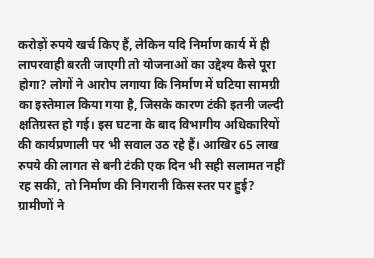करोड़ों रुपये खर्च किए हैं, लेकिन यदि निर्माण कार्य में ही लापरवाही बरती जाएगी तो योजनाओं का उद्देश्य कैसे पूरा होगा? लोगों ने आरोप लगाया कि निर्माण में घटिया सामग्री का इस्तेमाल किया गया है, जिसके कारण टंकी इतनी जल्दी क्षतिग्रस्त हो गई। इस घटना के बाद विभागीय अधिकारियों की कार्यप्रणाली पर भी सवाल उठ रहे हैं। आखिर 65 लाख रुपये की लागत से बनी टंकी एक दिन भी सही सलामत नहीं रह सकी, तो निर्माण की निगरानी किस स्तर पर हुई? ग्रामीणों ने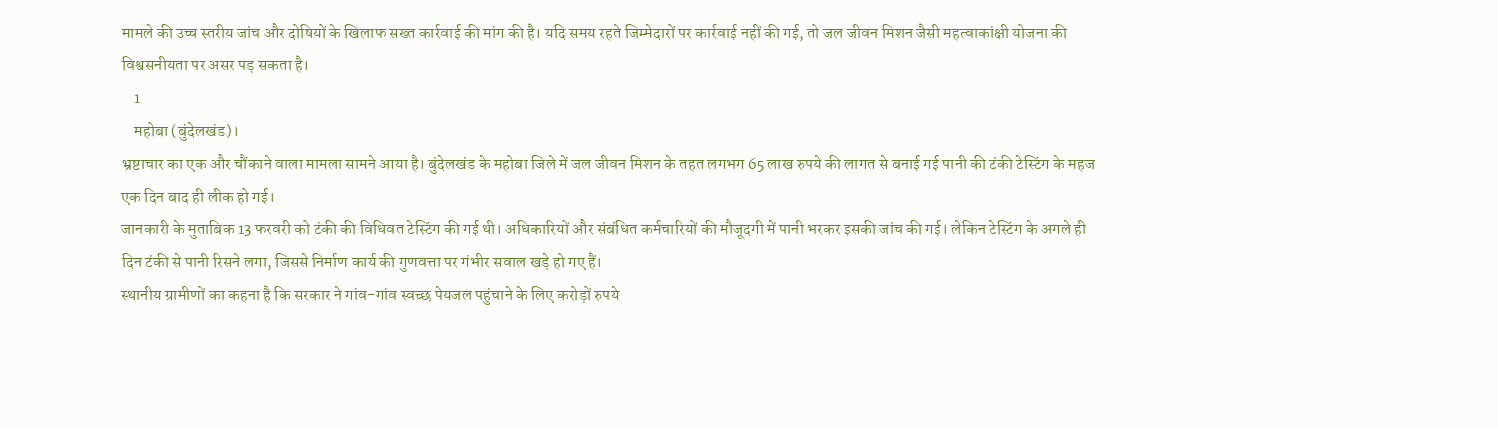मामले की उच्च स्तरीय जांच और दोषियों के खिलाफ सख्त कार्रवाई की मांग की है। यदि समय रहते जिम्मेदारों पर कार्रवाई नहीं की गई, तो जल जीवन मिशन जैसी महत्वाकांक्षी योजना की विश्वसनीयता पर असर पड़ सकता है।
    1
    महोबा (बुंदेलखंड)।
भ्रष्टाचार का एक और चौंकाने वाला मामला सामने आया है। बुंदेलखंड के महोबा जिले में जल जीवन मिशन के तहत लगभग 65 लाख रुपये की लागत से बनाई गई पानी की टंकी टेस्टिंग के महज एक दिन बाद ही लीक हो गई।
जानकारी के मुताबिक 13 फरवरी को टंकी की विधिवत टेस्टिंग की गई थी। अधिकारियों और संबंधित कर्मचारियों की मौजूदगी में पानी भरकर इसकी जांच की गई। लेकिन टेस्टिंग के अगले ही दिन टंकी से पानी रिसने लगा, जिससे निर्माण कार्य की गुणवत्ता पर गंभीर सवाल खड़े हो गए हैं।
स्थानीय ग्रामीणों का कहना है कि सरकार ने गांव-गांव स्वच्छ पेयजल पहुंचाने के लिए करोड़ों रुपये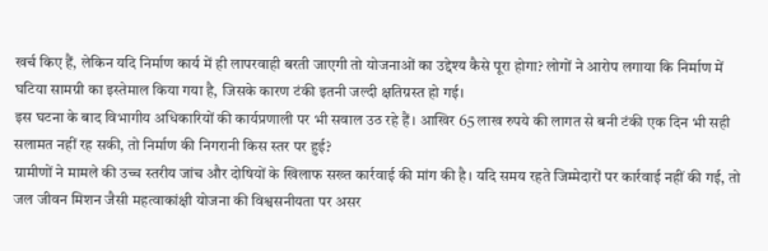खर्च किए हैं, लेकिन यदि निर्माण कार्य में ही लापरवाही बरती जाएगी तो योजनाओं का उद्देश्य कैसे पूरा होगा? लोगों ने आरोप लगाया कि निर्माण में घटिया सामग्री का इस्तेमाल किया गया है, जिसके कारण टंकी इतनी जल्दी क्षतिग्रस्त हो गई।
इस घटना के बाद विभागीय अधिकारियों की कार्यप्रणाली पर भी सवाल उठ रहे हैं। आखिर 65 लाख रुपये की लागत से बनी टंकी एक दिन भी सही सलामत नहीं रह सकी, तो निर्माण की निगरानी किस स्तर पर हुई?
ग्रामीणों ने मामले की उच्च स्तरीय जांच और दोषियों के खिलाफ सख्त कार्रवाई की मांग की है। यदि समय रहते जिम्मेदारों पर कार्रवाई नहीं की गई, तो जल जीवन मिशन जैसी महत्वाकांक्षी योजना की विश्वसनीयता पर असर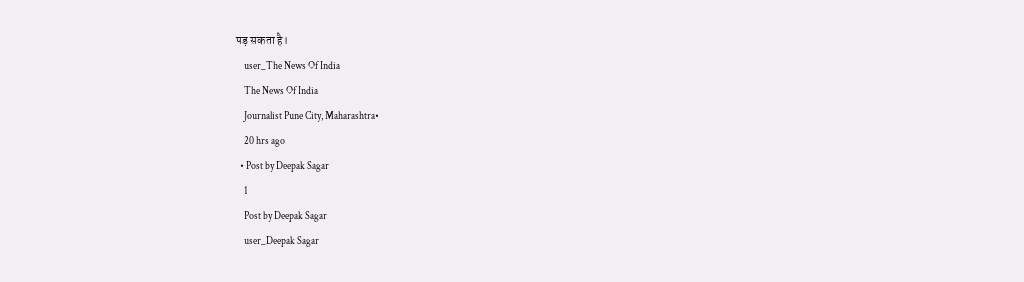पड़ सकता है।
    user_The News Of India
    The News Of India
    Journalist Pune City, Maharashtra•
    20 hrs ago
  • Post by Deepak Sagar
    1
    Post by Deepak Sagar
    user_Deepak Sagar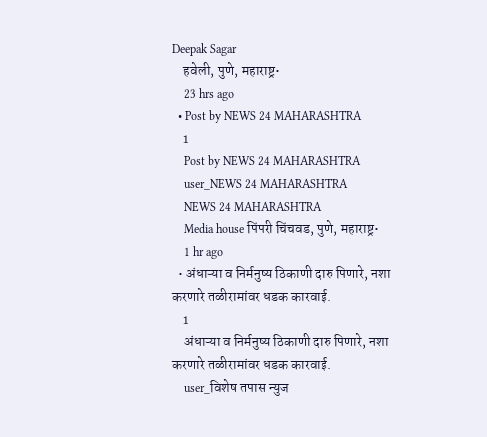Deepak Sagar
    हवेली, पुणे, महाराष्ट्र•
    23 hrs ago
  • Post by NEWS 24 MAHARASHTRA
    1
    Post by NEWS 24 MAHARASHTRA
    user_NEWS 24 MAHARASHTRA
    NEWS 24 MAHARASHTRA
    Media house पिंपरी चिंचवड, पुणे, महाराष्ट्र•
    1 hr ago
  • अंधाऱ्या व निर्मनुष्य ठिकाणी दारु पिणारे, नशा करणारे तळीरामांवर धडक कारवाई.
    1
    अंधाऱ्या व निर्मनुष्य ठिकाणी दारु पिणारे, नशा करणारे तळीरामांवर धडक कारवाई.
    user_विशेष तपास न्युज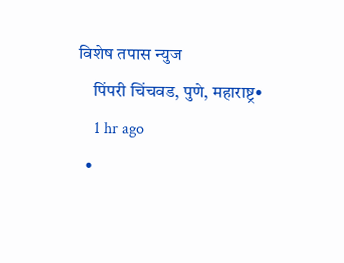विशेष तपास न्युज
    पिंपरी चिंचवड, पुणे, महाराष्ट्र•
    1 hr ago
  •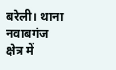बरेली। थाना नवाबगंज क्षेत्र में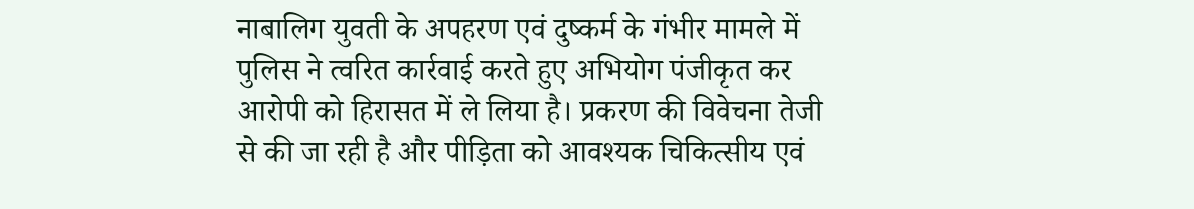नाबालिग युवती के अपहरण एवं दुष्कर्म के गंभीर मामले में पुलिस ने त्वरित कार्रवाई करते हुए अभियोग पंजीकृत कर आरोपी को हिरासत में ले लिया है। प्रकरण की विवेचना तेजी से की जा रही है और पीड़िता को आवश्यक चिकित्सीय एवं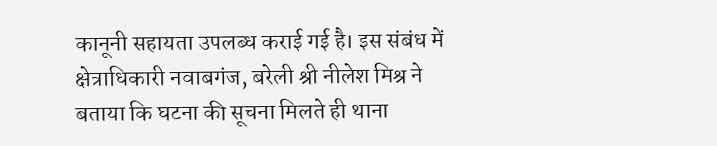कानूनी सहायता उपलब्ध कराई गई है। इस संबंध में क्षेत्राधिकारी नवाबगंज, बरेली श्री नीलेश मिश्र ने बताया कि घटना की सूचना मिलते ही थाना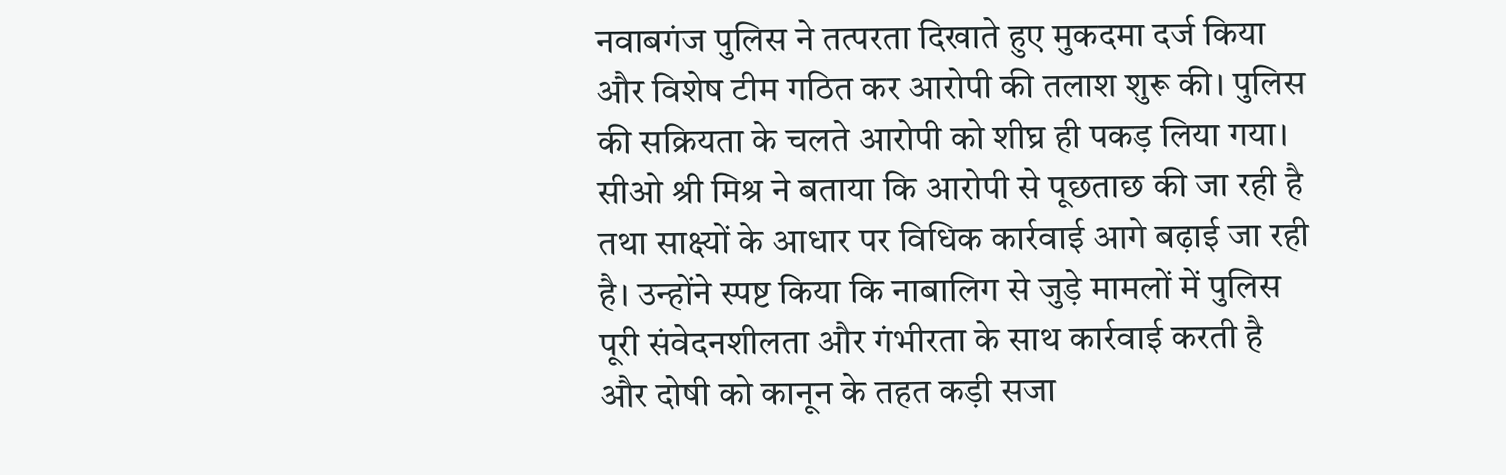नवाबगंज पुलिस ने तत्परता दिखाते हुए मुकदमा दर्ज किया और विशेष टीम गठित कर आरोपी की तलाश शुरू की। पुलिस की सक्रियता के चलते आरोपी को शीघ्र ही पकड़ लिया गया। सीओ श्री मिश्र ने बताया कि आरोपी से पूछताछ की जा रही है तथा साक्ष्यों के आधार पर विधिक कार्रवाई आगे बढ़ाई जा रही है। उन्होंने स्पष्ट किया कि नाबालिग से जुड़े मामलों में पुलिस पूरी संवेदनशीलता और गंभीरता के साथ कार्रवाई करती है और दोषी को कानून के तहत कड़ी सजा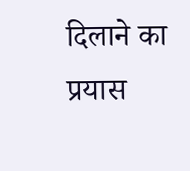दिलाने का प्रयास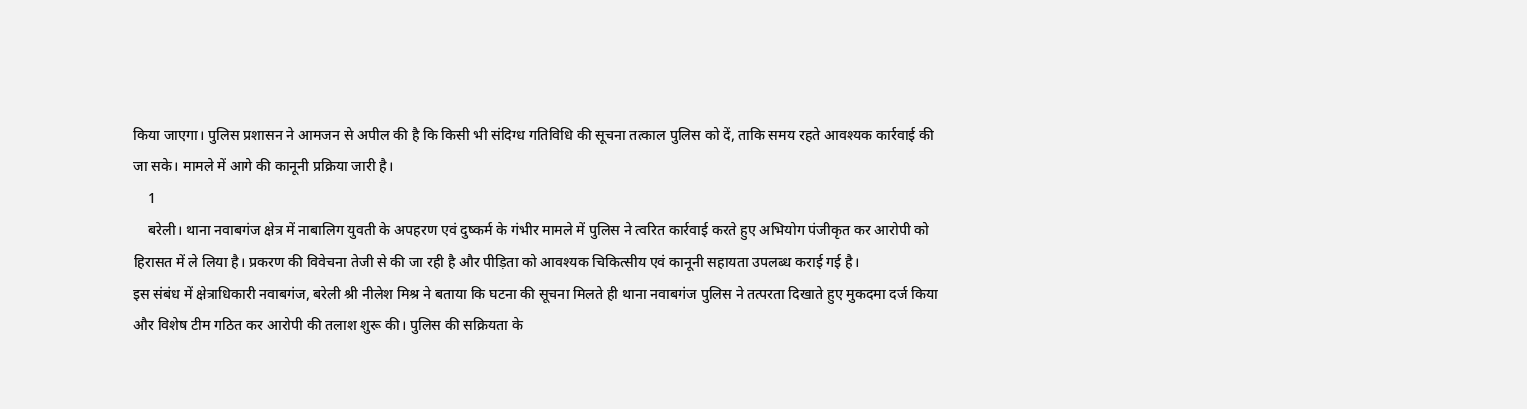किया जाएगा। पुलिस प्रशासन ने आमजन से अपील की है कि किसी भी संदिग्ध गतिविधि की सूचना तत्काल पुलिस को दें, ताकि समय रहते आवश्यक कार्रवाई की जा सके। मामले में आगे की कानूनी प्रक्रिया जारी है।
    1
    बरेली। थाना नवाबगंज क्षेत्र में नाबालिग युवती के अपहरण एवं दुष्कर्म के गंभीर मामले में पुलिस ने त्वरित कार्रवाई करते हुए अभियोग पंजीकृत कर आरोपी को हिरासत में ले लिया है। प्रकरण की विवेचना तेजी से की जा रही है और पीड़िता को आवश्यक चिकित्सीय एवं कानूनी सहायता उपलब्ध कराई गई है।
इस संबंध में क्षेत्राधिकारी नवाबगंज, बरेली श्री नीलेश मिश्र ने बताया कि घटना की सूचना मिलते ही थाना नवाबगंज पुलिस ने तत्परता दिखाते हुए मुकदमा दर्ज किया और विशेष टीम गठित कर आरोपी की तलाश शुरू की। पुलिस की सक्रियता के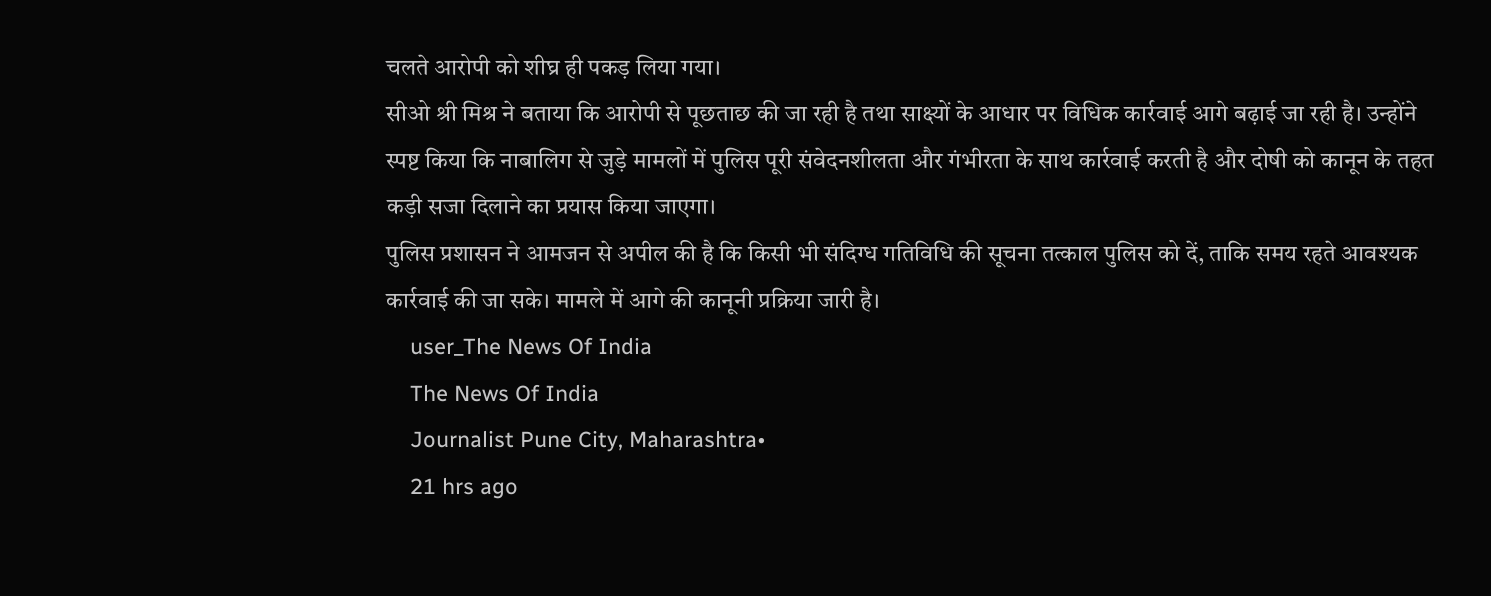चलते आरोपी को शीघ्र ही पकड़ लिया गया।
सीओ श्री मिश्र ने बताया कि आरोपी से पूछताछ की जा रही है तथा साक्ष्यों के आधार पर विधिक कार्रवाई आगे बढ़ाई जा रही है। उन्होंने स्पष्ट किया कि नाबालिग से जुड़े मामलों में पुलिस पूरी संवेदनशीलता और गंभीरता के साथ कार्रवाई करती है और दोषी को कानून के तहत कड़ी सजा दिलाने का प्रयास किया जाएगा।
पुलिस प्रशासन ने आमजन से अपील की है कि किसी भी संदिग्ध गतिविधि की सूचना तत्काल पुलिस को दें, ताकि समय रहते आवश्यक कार्रवाई की जा सके। मामले में आगे की कानूनी प्रक्रिया जारी है।
    user_The News Of India
    The News Of India
    Journalist Pune City, Maharashtra•
    21 hrs ago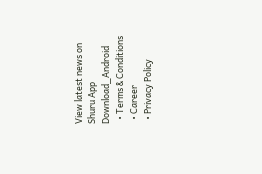View latest news on Shuru App
Download_Android
  • Terms & Conditions
  • Career
  • Privacy Policy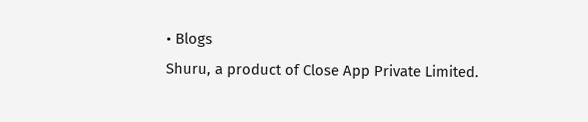• Blogs
Shuru, a product of Close App Private Limited.